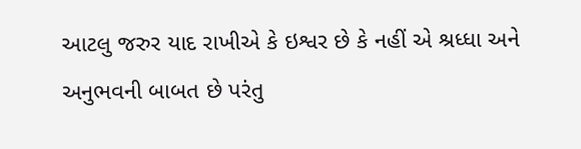આટલુ જરુર યાદ રાખીએ કે ઇશ્વર છે કે નહીં એ શ્રધ્ધા અને અનુભવની બાબત છે પરંતુ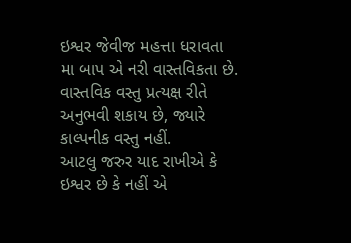ઇશ્વર જેવીજ મહત્તા ધરાવતા મા બાપ એ નરી વાસ્તવિકતા છે. વાસ્તવિક વસ્તુ પ્રત્યક્ષ રીતે અનુભવી શકાય છે, જ્યારે કાલ્પનીક વસ્તુ નહીં.
આટલુ જરુર યાદ રાખીએ કે ઇશ્વર છે કે નહીં એ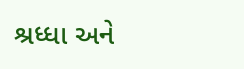શ્રધ્ધા અને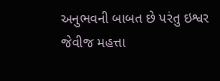અનુભવની બાબત છે પરંતુ ઇશ્વર જેવીજ મહત્તા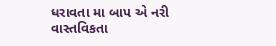ધરાવતા મા બાપ એ નરી વાસ્તવિકતા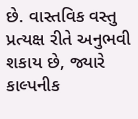છે. વાસ્તવિક વસ્તુ પ્રત્યક્ષ રીતે અનુભવી શકાય છે, જ્યારે કાલ્પનીક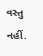વસ્તુ નહીં.